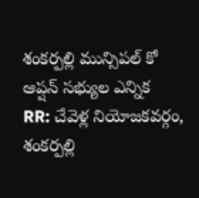శంకర్పల్లి మున్సిపల్ కో ఆప్షన్ సభ్యుల ఎన్నిక
RR: చేవెళ్ల నియోజకవర్గం, శంకర్పల్లి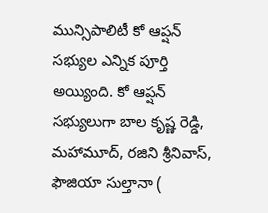మున్సిపాలిటీ కో ఆప్షన్ సభ్యుల ఎన్నిక పూర్తి అయ్యింది. కో ఆప్షన్ సభ్యులుగా బాల కృష్ణ రెడ్డి, మహామూద్, రజిని శ్రీనివాస్, ఫౌజియా సుల్తానా (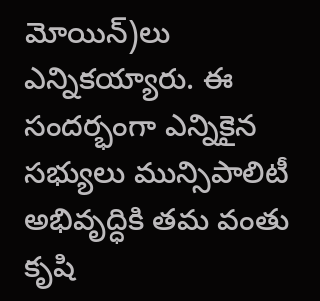మోయిన్)లు ఎన్నికయ్యారు. ఈ సందర్భంగా ఎన్నికైన సభ్యులు మున్సిపాలిటీ అభివృద్ధికి తమ వంతు కృషి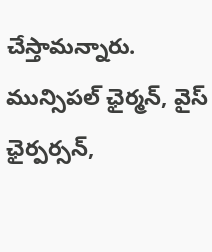చేస్తామన్నారు. మున్సిపల్ ఛైర్మన్, వైస్ ఛైర్పర్సన్,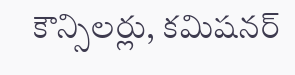కౌన్సిలర్లు, కమిషనర్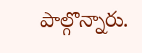పాల్గొన్నారు.